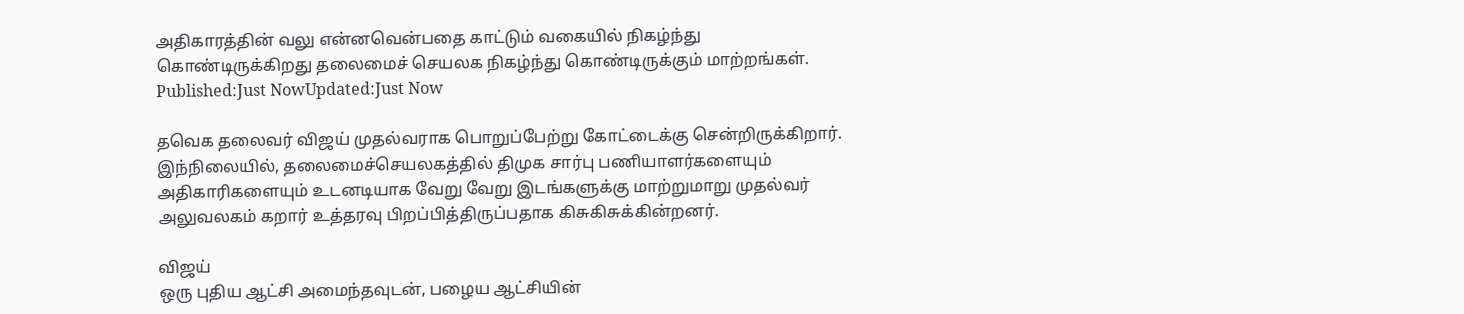அதிகாரத்தின் வலு என்னவென்பதை காட்டும் வகையில் நிகழ்ந்து கொண்டிருக்கிறது தலைமைச் செயலக நிகழ்ந்து கொண்டிருக்கும் மாற்றங்கள்.
Published:Just NowUpdated:Just Now

தவெக தலைவர் விஜய் முதல்வராக பொறுப்பேற்று கோட்டைக்கு சென்றிருக்கிறார். இந்நிலையில், தலைமைச்செயலகத்தில் திமுக சார்பு பணியாளர்களையும் அதிகாரிகளையும் உடனடியாக வேறு வேறு இடங்களுக்கு மாற்றுமாறு முதல்வர் அலுவலகம் கறார் உத்தரவு பிறப்பித்திருப்பதாக கிசுகிசுக்கின்றனர்.

விஜய்
ஒரு புதிய ஆட்சி அமைந்தவுடன், பழைய ஆட்சியின்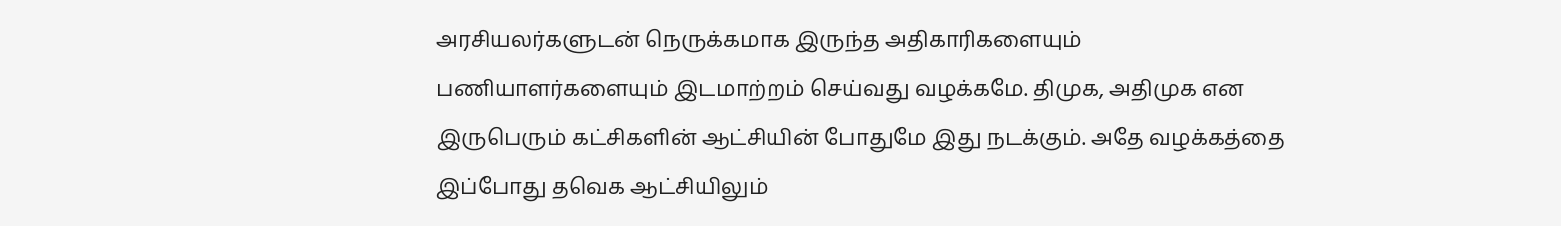அரசியலர்களுடன் நெருக்கமாக இருந்த அதிகாரிகளையும் பணியாளர்களையும் இடமாற்றம் செய்வது வழக்கமே. திமுக, அதிமுக என இருபெரும் கட்சிகளின் ஆட்சியின் போதுமே இது நடக்கும். அதே வழக்கத்தை இப்போது தவெக ஆட்சியிலும்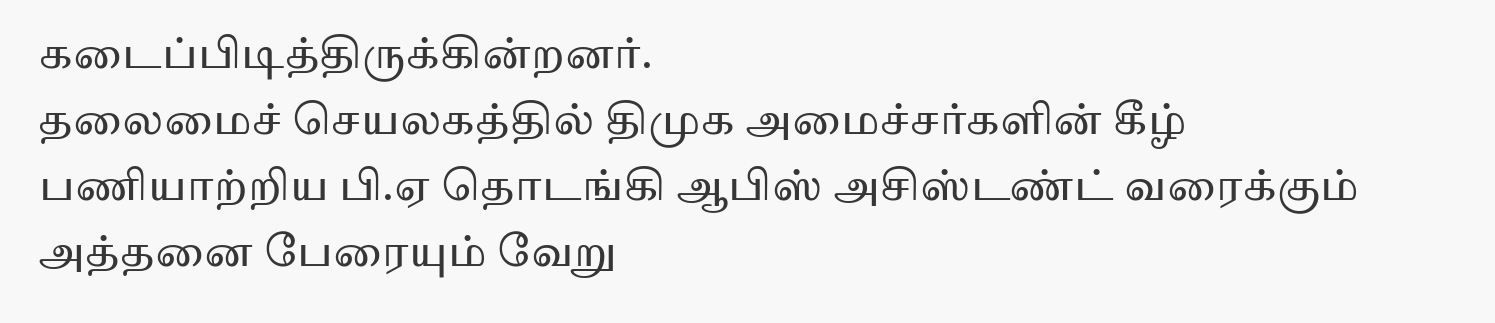கடைப்பிடித்திருக்கின்றனர்.
தலைமைச் செயலகத்தில் திமுக அமைச்சர்களின் கீழ் பணியாற்றிய பி.ஏ தொடங்கி ஆபிஸ் அசிஸ்டண்ட் வரைக்கும் அத்தனை பேரையும் வேறு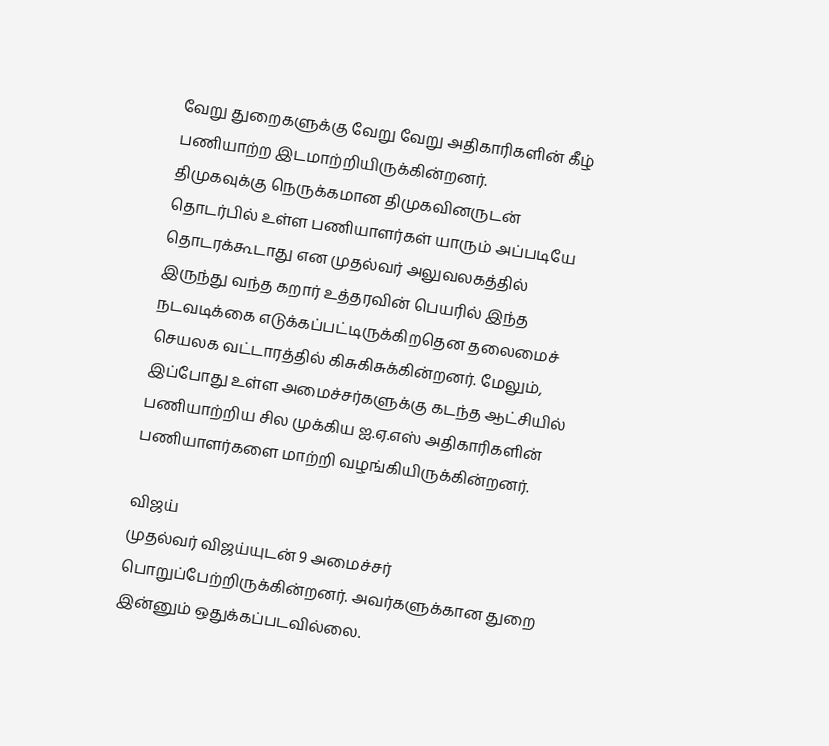வேறு துறைகளுக்கு வேறு வேறு அதிகாரிகளின் கீழ் பணியாற்ற இடமாற்றியிருக்கின்றனர்.
திமுகவுக்கு நெருக்கமான திமுகவினருடன் தொடர்பில் உள்ள பணியாளர்கள் யாரும் அப்படியே தொடரக்கூடாது என முதல்வர் அலுவலகத்தில் இருந்து வந்த கறார் உத்தரவின் பெயரில் இந்த நடவடிக்கை எடுக்கப்பட்டிருக்கிறதென தலைமைச் செயலக வட்டாரத்தில் கிசுகிசுக்கின்றனர். மேலும், இப்போது உள்ள அமைச்சர்களுக்கு கடந்த ஆட்சியில் பணியாற்றிய சில முக்கிய ஐ.ஏ.எஸ் அதிகாரிகளின் பணியாளர்களை மாற்றி வழங்கியிருக்கின்றனர்.

விஜய்
முதல்வர் விஜய்யுடன் 9 அமைச்சர் பொறுப்பேற்றிருக்கின்றனர். அவர்களுக்கான துறை இன்னும் ஒதுக்கப்படவில்லை.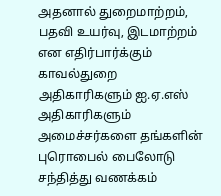அதனால் துறைமாற்றம், பதவி உயர்வு, இடமாற்றம் என எதிர்பார்க்கும் காவல்துறை அதிகாரிகளும் ஐ.ஏ.எஸ் அதிகாரிகளும் அமைச்சர்களை தங்களின் புரொபைல் பைலோடு சந்தித்து வணக்கம்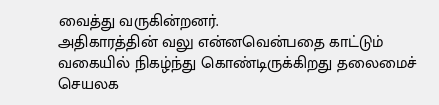வைத்து வருகின்றனர்.
அதிகாரத்தின் வலு என்னவென்பதை காட்டும் வகையில் நிகழ்ந்து கொண்டிருக்கிறது தலைமைச் செயலக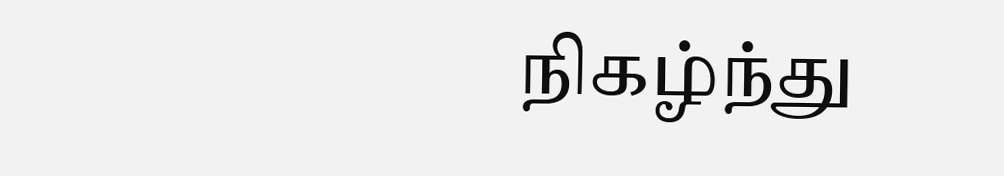நிகழ்ந்து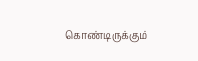கொண்டிருக்கும்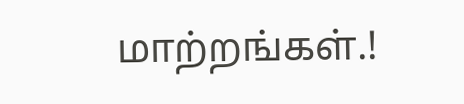மாற்றங்கள்.!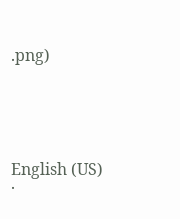.png)





English (US) ·